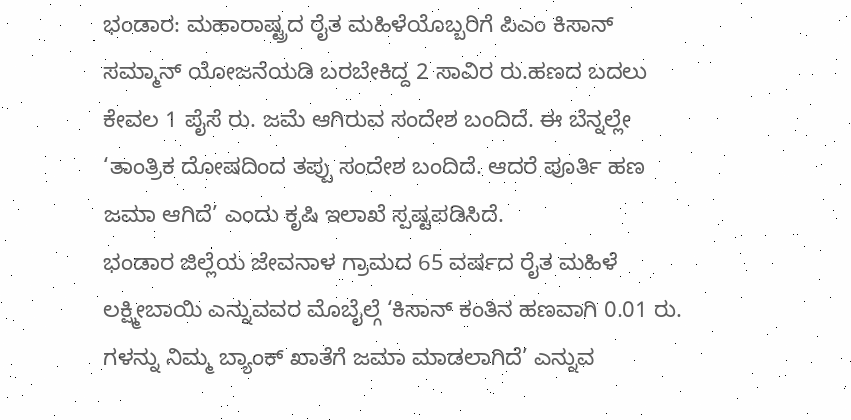ಭಂಡಾರ: ಮಹಾರಾಷ್ಟ್ರದ ರೈತ ಮಹಿಳೆಯೊಬ್ಬರಿಗೆ ಪಿಎಂ ಕಿಸಾನ್ ಸಮ್ಮಾನ್ ಯೋಜನೆಯಡಿ ಬರಬೇಕಿದ್ದ 2 ಸಾವಿರ ರು.ಹಣದ ಬದಲು ಕೇವಲ 1 ಪೈಸೆ ರು. ಜಮೆ ಆಗಿರುವ ಸಂದೇಶ ಬಂದಿದೆ. ಈ ಬೆನ್ನಲ್ಲೇ ‘ತಾಂತ್ರಿಕ ದೋಷದಿಂದ ತಪ್ಪು ಸಂದೇಶ ಬಂದಿದೆ. ಆದರೆ ಪೂರ್ತಿ ಹಣ ಜಮಾ ಆಗಿದೆ’ ಎಂದು ಕೃಷಿ ಇಲಾಖೆ ಸ್ಪಷ್ಟಪಡಿಸಿದೆ.
ಭಂಡಾರ ಜಿಲ್ಲೆಯ ಜೇವನಾಳ ಗ್ರಾಮದ 65 ವರ್ಷದ ರೈತ ಮಹಿಳೆ ಲಕ್ಷ್ಮೀಬಾಯಿ ಎನ್ನುವವರ ಮೊಬೈಲ್ಗೆ ‘ಕಿಸಾನ್ ಕಂತಿನ ಹಣವಾಗಿ 0.01 ರು. ಗಳನ್ನು ನಿಮ್ಮ ಬ್ಯಾಂಕ್ ಖಾತೆಗೆ ಜಮಾ ಮಾಡಲಾಗಿದೆ’ ಎನ್ನುವ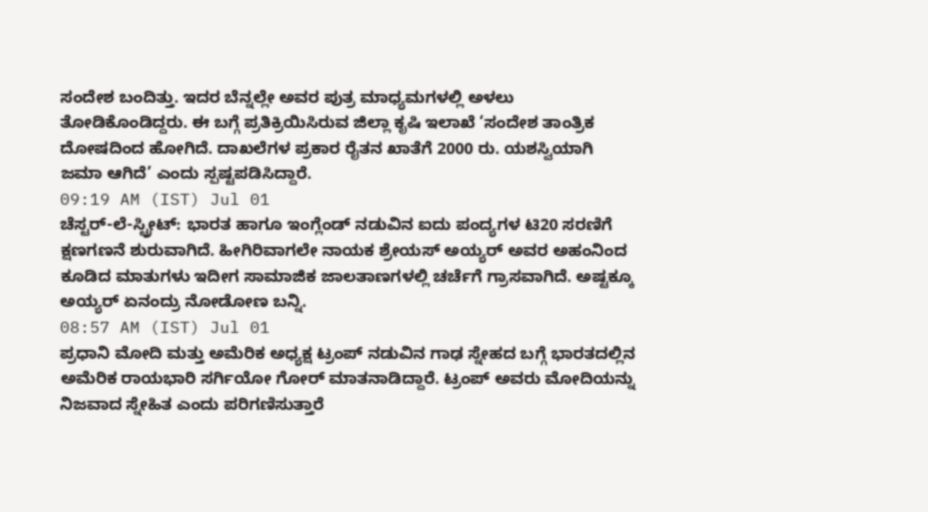ಸಂದೇಶ ಬಂದಿತ್ತು. ಇದರ ಬೆನ್ನಲ್ಲೇ ಅವರ ಪುತ್ರ ಮಾಧ್ಯಮಗಳಲ್ಲಿ ಅಳಲು ತೋಡಿಕೊಂಡಿದ್ದರು. ಈ ಬಗ್ಗೆ ಪ್ರತಿಕ್ರಿಯಿಸಿರುವ ಜಿಲ್ಲಾ ಕೃಷಿ ಇಲಾಖೆ ‘ಸಂದೇಶ ತಾಂತ್ರಿಕ ದೋಷದಿಂದ ಹೋಗಿದೆ. ದಾಖಲೆಗಳ ಪ್ರಕಾರ ರೈತನ ಖಾತೆಗೆ 2000 ರು. ಯಶಸ್ವಿಯಾಗಿ ಜಮಾ ಆಗಿದೆ’ ಎಂದು ಸ್ಪಷ್ಟಪಡಿಸಿದ್ದಾರೆ.
09:19 AM (IST) Jul 01
ಚೆಸ್ಟರ್-ಲೆ-ಸ್ಟ್ರೀಟ್: ಭಾರತ ಹಾಗೂ ಇಂಗ್ಲೆಂಡ್ ನಡುವಿನ ಐದು ಪಂದ್ಯಗಳ ಟಿ20 ಸರಣಿಗೆ ಕ್ಷಣಗಣನೆ ಶುರುವಾಗಿದೆ. ಹೀಗಿರಿವಾಗಲೇ ನಾಯಕ ಶ್ರೇಯಸ್ ಅಯ್ಯರ್ ಅವರ ಅಹಂನಿಂದ ಕೂಡಿದ ಮಾತುಗಳು ಇದೀಗ ಸಾಮಾಜಿಕ ಜಾಲತಾಣಗಳಲ್ಲಿ ಚರ್ಚೆಗೆ ಗ್ರಾಸವಾಗಿದೆ. ಅಷ್ಟಕ್ಕೂ ಅಯ್ಯರ್ ಏನಂದ್ರು ನೋಡೋಣ ಬನ್ನಿ.
08:57 AM (IST) Jul 01
ಪ್ರಧಾನಿ ಮೋದಿ ಮತ್ತು ಅಮೆರಿಕ ಅಧ್ಯಕ್ಷ ಟ್ರಂಪ್ ನಡುವಿನ ಗಾಢ ಸ್ನೇಹದ ಬಗ್ಗೆ ಭಾರತದಲ್ಲಿನ ಅಮೆರಿಕ ರಾಯಭಾರಿ ಸರ್ಗಿಯೋ ಗೋರ್ ಮಾತನಾಡಿದ್ದಾರೆ. ಟ್ರಂಪ್ ಅವರು ಮೋದಿಯನ್ನು ನಿಜವಾದ ಸ್ನೇಹಿತ ಎಂದು ಪರಿಗಣಿಸುತ್ತಾರೆ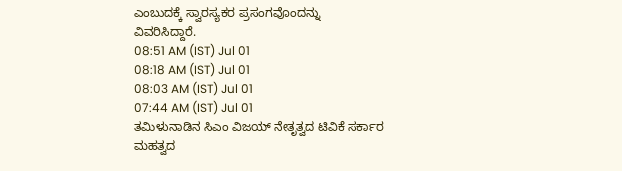ಎಂಬುದಕ್ಕೆ ಸ್ವಾರಸ್ಯಕರ ಪ್ರಸಂಗವೊಂದನ್ನು ವಿವರಿಸಿದ್ದಾರೆ.
08:51 AM (IST) Jul 01
08:18 AM (IST) Jul 01
08:03 AM (IST) Jul 01
07:44 AM (IST) Jul 01
ತಮಿಳುನಾಡಿನ ಸಿಎಂ ವಿಜಯ್ ನೇತೃತ್ವದ ಟಿವಿಕೆ ಸರ್ಕಾರ ಮಹತ್ವದ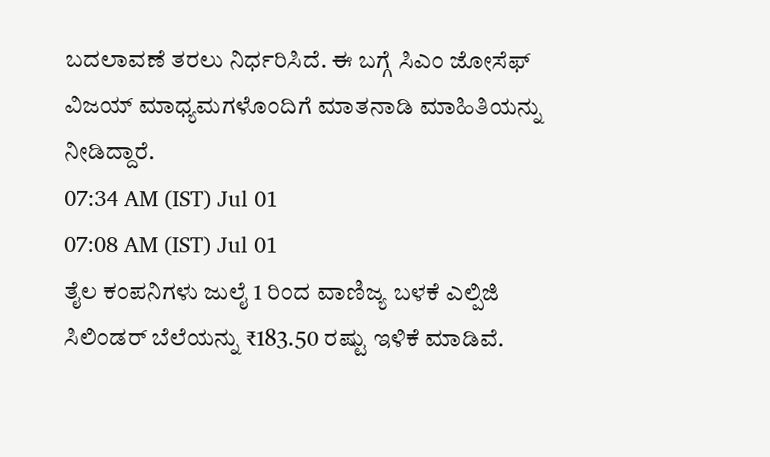ಬದಲಾವಣೆ ತರಲು ನಿರ್ಧರಿಸಿದೆ. ಈ ಬಗ್ಗೆ ಸಿಎಂ ಜೋಸೆಫ್ ವಿಜಯ್ ಮಾಧ್ಯಮಗಳೊಂದಿಗೆ ಮಾತನಾಡಿ ಮಾಹಿತಿಯನ್ನು ನೀಡಿದ್ದಾರೆ.
07:34 AM (IST) Jul 01
07:08 AM (IST) Jul 01
ತೈಲ ಕಂಪನಿಗಳು ಜುಲೈ 1 ರಿಂದ ವಾಣಿಜ್ಯ ಬಳಕೆ ಎಲ್ಪಿಜಿ ಸಿಲಿಂಡರ್ ಬೆಲೆಯನ್ನು ₹183.50 ರಷ್ಟು ಇಳಿಕೆ ಮಾಡಿವೆ.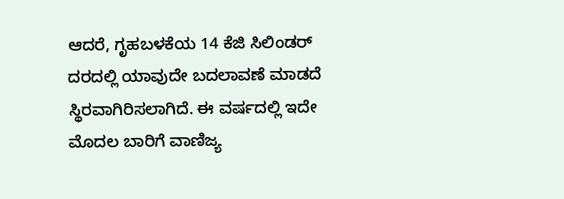ಆದರೆ, ಗೃಹಬಳಕೆಯ 14 ಕೆಜಿ ಸಿಲಿಂಡರ್ ದರದಲ್ಲಿ ಯಾವುದೇ ಬದಲಾವಣೆ ಮಾಡದೆ ಸ್ಥಿರವಾಗಿರಿಸಲಾಗಿದೆ. ಈ ವರ್ಷದಲ್ಲಿ ಇದೇ ಮೊದಲ ಬಾರಿಗೆ ವಾಣಿಜ್ಯ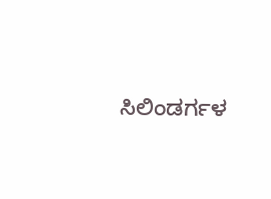ಸಿಲಿಂಡರ್ಗಳ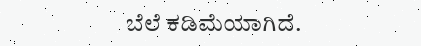ಬೆಲೆ ಕಡಿಮೆಯಾಗಿದೆ.